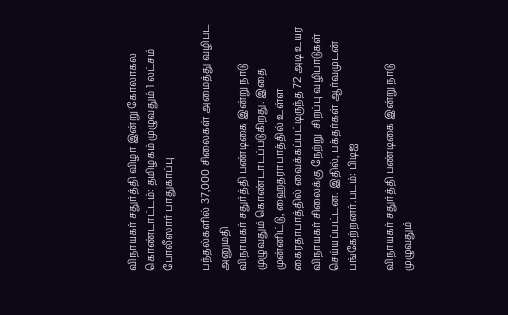விநாயகர் சதுர்த்தி விழா இன்று கோலாகல கொண்டாட்டம்: தமிழகம் முழுவதும் 1 லட்சம் போலீஸார் பாதுகாப்பு

பந்தல்களில் 37,000 சிலைகள் அமைத்து வழிபட அனுமதி
விநாயகர் சதுர்த்தி பண்டிகை இன்று நாடு முழுவதும் கொண்டாடப்படுகிறது. இதை முன்னிட்டு, ஹைதராபாத்தில் உள்ள கைரதாபாத்தில் வைக்கப்பட்டிருந்த 72 அடி உயர விநாயகர் சிலைக்கு நேற்று  சிறப்பு வழிபாடுகள் செய்யப்பட்டன. இதில், பக்தர்கள் ஆர்வமுடன் பங்கேற்றனர்.படம்: பிடிஐ

விநாயகர் சதுர்த்தி பண்டிகை இன்று நாடு முழுவதும்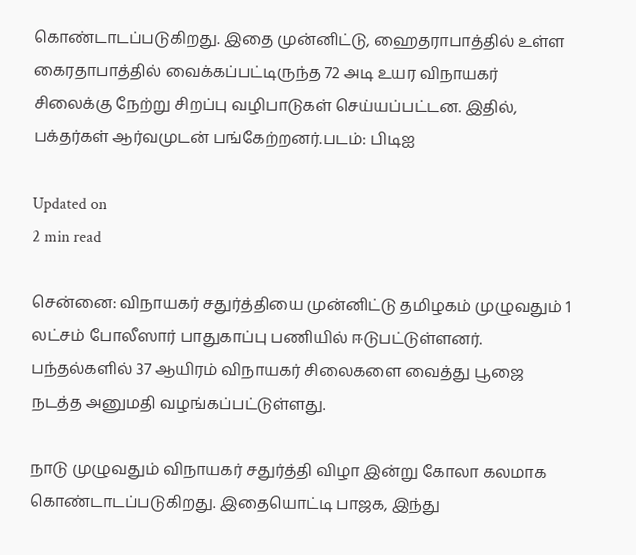கொண்டாடப்படுகிறது. இதை முன்னிட்டு, ஹைதராபாத்தில் உள்ள கைரதாபாத்தில் வைக்கப்பட்டிருந்த 72 அடி உயர விநாயகர் சிலைக்கு நேற்று சிறப்பு வழிபாடுகள் செய்யப்பட்டன. இதில், பக்தர்கள் ஆர்வமுடன் பங்கேற்றனர்.படம்: பிடிஐ

Updated on
2 min read

சென்னை: விநாயகர் சதுர்த்தியை முன்னிட்டு தமிழகம் முழுவதும் 1 லட்சம் போலீஸார் பாதுகாப்பு பணியில் ஈடுபட்டுள்ளனர். பந்தல்களில் 37 ஆயிரம் விநாயகர் சிலைகளை வைத்து பூஜை நடத்த அனுமதி வழங்கப்பட்டுள்ளது.

நாடு முழுவதும் விநாயகர் சதுர்த்தி விழா இன்று கோலா கலமாக கொண்டாடப்படுகிறது. இதையொட்டி பாஜக, இந்து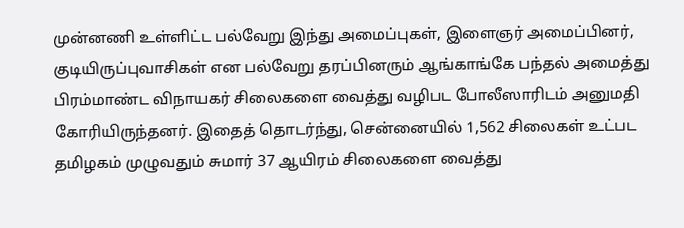முன்னணி உள்ளிட்ட பல்வேறு இந்து அமைப்புகள், இளைஞர் அமைப்பினர், குடியிருப்புவாசிகள் என பல்வேறு தரப்பினரும் ஆங்காங்கே பந்தல் அமைத்து பிரம்மாண்ட விநாயகர் சிலைகளை வைத்து வழிபட போலீஸாரிடம் அனுமதி கோரியிருந்தனர். இதைத் தொடர்ந்து, சென்னையில் 1,562 சிலைகள் உட்பட தமிழகம் முழுவதும் சுமார் 37 ஆயிரம் சிலைகளை வைத்து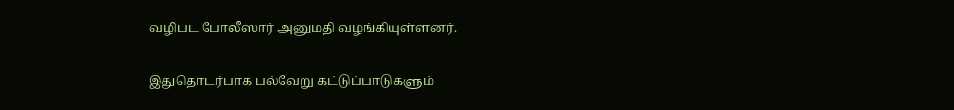வழிபட போலீஸார் அனுமதி வழங்கியுள்ளனர்.

இதுதொடர்பாக பல்வேறு கட்டுப்பாடுகளும்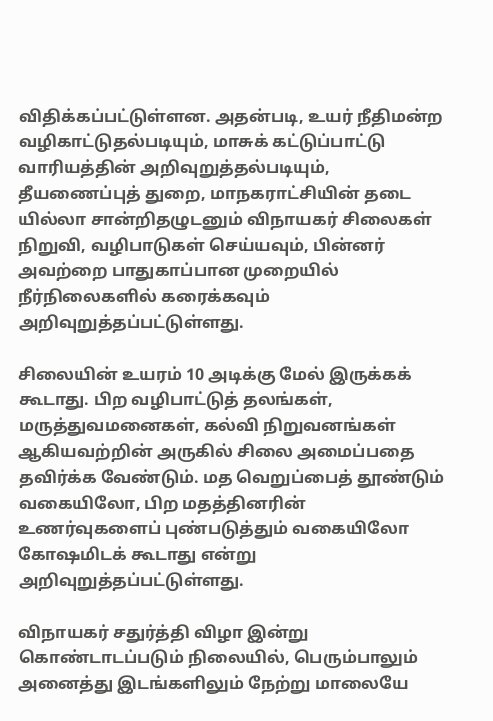விதிக்கப்பட்டுள்ளன. அதன்படி, உயர் நீதிமன்ற வழிகாட்டுதல்படியும், மாசுக் கட்டுப்பாட்டு வாரியத்தின் அறிவுறுத்தல்படியும், தீயணைப்புத் துறை, மாநகராட்சியின் தடை யில்லா சான்றிதழுடனும் விநாயகர் சிலைகள் நிறுவி, வழிபாடுகள் செய்யவும், பின்னர் அவற்றை பாதுகாப்பான முறையில் நீர்நிலைகளில் கரைக்கவும் அறிவுறுத்தப்பட்டுள்ளது.

சிலையின் உயரம் 10 அடிக்கு மேல் இருக்கக் கூடாது. பிற வழிபாட்டுத் தலங்கள், மருத்துவமனைகள், கல்வி நிறுவனங்கள் ஆகியவற்றின் அருகில் சிலை அமைப்பதை தவிர்க்க வேண்டும். மத வெறுப்பைத் தூண்டும் வகையிலோ, பிற மதத்தினரின் உணர்வுகளைப் புண்படுத்தும் வகையிலோ கோஷமிடக் கூடாது என்று அறிவுறுத்தப்பட்டுள்ளது.

விநாயகர் சதுர்த்தி விழா இன்று கொண்டாடப்படும் நிலையில், பெரும்பாலும் அனைத்து இடங்களிலும் நேற்று மாலையே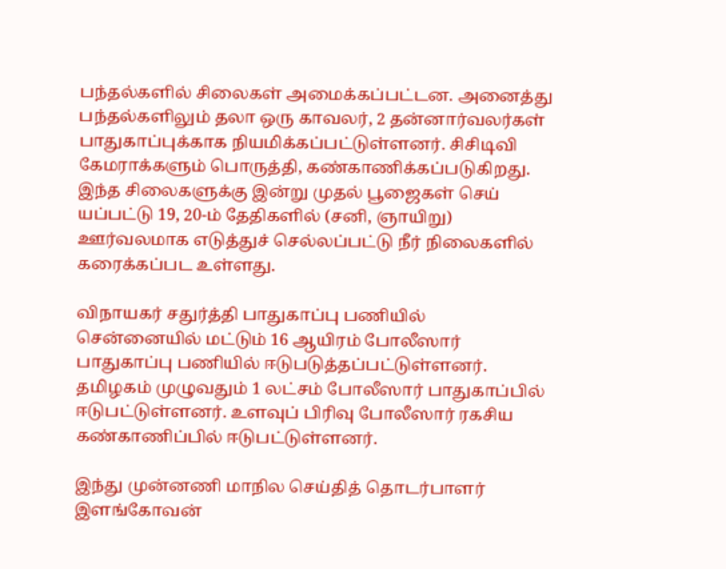பந்தல்களில் சிலைகள் அமைக்கப்பட்டன. அனைத்து பந்தல்களிலும் தலா ஒரு காவலர், 2 தன்னார்வலர்கள் பாதுகாப்புக்காக நியமிக்கப்பட்டுள்ளனர். சிசிடிவி கேமராக்களும் பொருத்தி, கண்காணிக்கப்படுகிறது. இந்த சிலைகளுக்கு இன்று முதல் பூஜைகள் செய் யப்பட்டு 19, 20-ம் தேதிகளில் (சனி, ஞாயிறு) ஊர்வலமாக எடுத்துச் செல்லப்பட்டு நீர் நிலைகளில் கரைக்கப்பட உள்ளது.

விநாயகர் சதுர்த்தி பாதுகாப்பு பணியில் சென்னையில் மட்டும் 16 ஆயிரம் போலீஸார் பாதுகாப்பு பணியில் ஈடுபடுத்தப்பட்டுள்ளனர். தமிழகம் முழுவதும் 1 லட்சம் போலீஸார் பாதுகாப்பில் ஈடுபட்டுள்ளனர். உளவுப் பிரிவு போலீஸார் ரகசிய கண்காணிப்பில் ஈடுபட்டுள்ளனர்.

இந்து முன்னணி மாநில செய்தித் தொடர்பாளர் இளங்கோவன்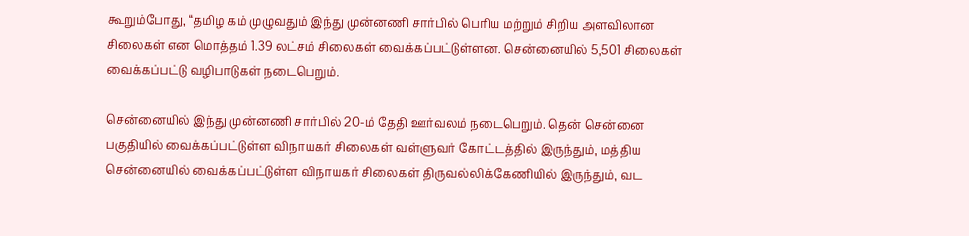கூறும்போது, “தமிழ கம் முழுவதும் இந்து முன்னணி சார்பில் பெரிய மற்றும் சிறிய அளவிலான சிலைகள் என மொத்தம் 1.39 லட்சம் சிலைகள் வைக்கப்பட்டுள்ளன. சென்னையில் 5,501 சிலைகள் வைக்கப்பட்டு வழிபாடுகள் நடைபெறும்.

சென்னையில் இந்து முன்னணி சார்பில் 20-ம் தேதி ஊர்வலம் நடைபெறும். தென் சென்னை பகுதியில் வைக்கப்பட்டுள்ள விநாயகர் சிலைகள் வள்ளுவர் கோட்டத்தில் இருந்தும், மத்திய சென்னையில் வைக்கப்பட்டுள்ள விநாயகர் சிலைகள் திருவல்லிக்கேணியில் இருந்தும், வட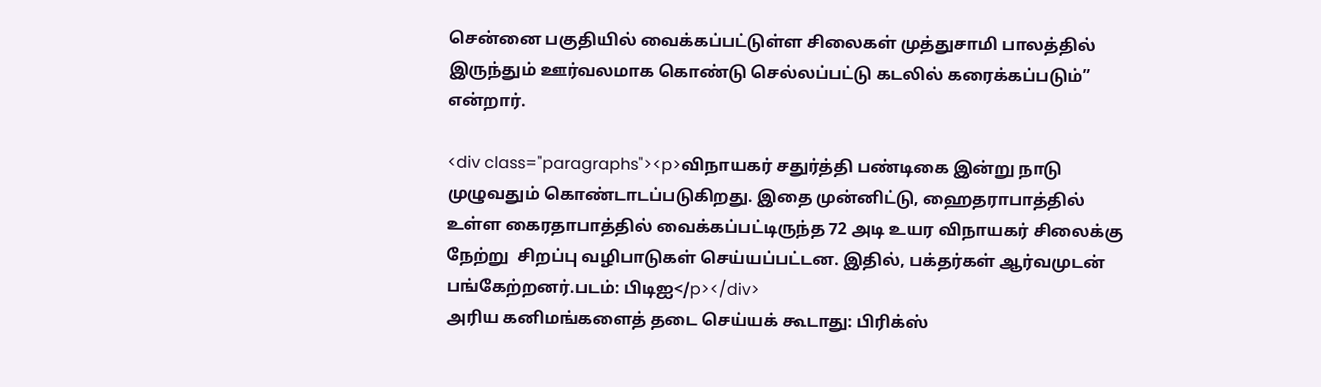சென்னை பகுதியில் வைக்கப்பட்டுள்ள சிலைகள் முத்துசாமி பாலத்தில் இருந்தும் ஊர்வலமாக கொண்டு செல்லப்பட்டு கடலில் கரைக்கப்படும்” என்றார்.

<div class="paragraphs"><p>விநாயகர் சதுர்த்தி பண்டிகை இன்று நாடு முழுவதும் கொண்டாடப்படுகிறது. இதை முன்னிட்டு, ஹைதராபாத்தில் உள்ள கைரதாபாத்தில் வைக்கப்பட்டிருந்த 72 அடி உயர விநாயகர் சிலைக்கு நேற்று  சிறப்பு வழிபாடுகள் செய்யப்பட்டன. இதில், பக்தர்கள் ஆர்வமுடன் பங்கேற்றனர்.படம்: பிடிஐ</p></div>
அரிய கனிமங்களைத் தடை செய்யக் கூடாது: பிரிக்ஸ்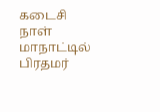கடைசி நாள் மாநாட்டில் பிரதமர்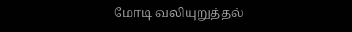மோடி வலியுறுத்தல்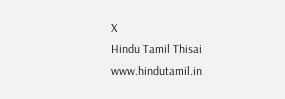X
Hindu Tamil Thisai
www.hindutamil.in